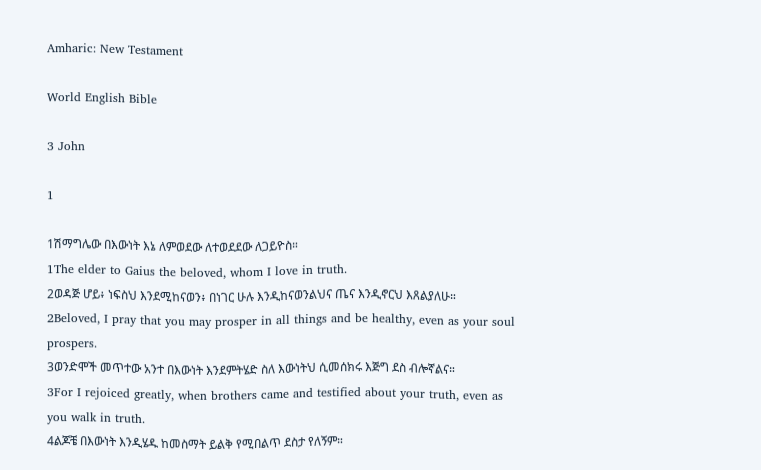Amharic: New Testament

World English Bible

3 John

1

1ሽማግሌው በእውነት እኔ ለምወደው ለተወደደው ለጋይዮስ።
1The elder to Gaius the beloved, whom I love in truth.
2ወዳጅ ሆይ፥ ነፍስህ እንደሚከናወን፥ በነገር ሁሉ እንዲከናወንልህና ጤና እንዲኖርህ እጸልያለሁ።
2Beloved, I pray that you may prosper in all things and be healthy, even as your soul prospers.
3ወንድሞች መጥተው አንተ በእውነት እንደምትሄድ ስለ እውነትህ ሲመሰክሩ እጅግ ደስ ብሎኛልና።
3For I rejoiced greatly, when brothers came and testified about your truth, even as you walk in truth.
4ልጆቼ በእውነት እንዲሄዱ ከመስማት ይልቅ የሚበልጥ ደስታ የለኝም።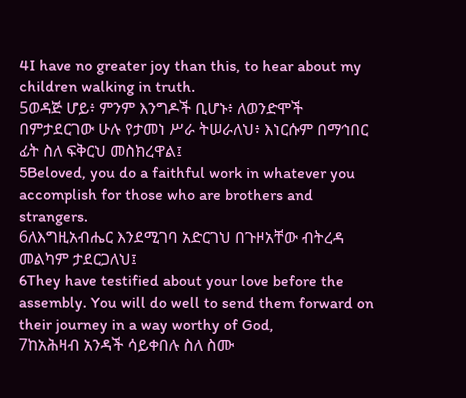4I have no greater joy than this, to hear about my children walking in truth.
5ወዳጅ ሆይ፥ ምንም እንግዶች ቢሆኑ፥ ለወንድሞች በምታደርገው ሁሉ የታመነ ሥራ ትሠራለህ፥ እነርሱም በማኅበር ፊት ስለ ፍቅርህ መስክረዋል፤
5Beloved, you do a faithful work in whatever you accomplish for those who are brothers and strangers.
6ለእግዚአብሔር እንደሚገባ አድርገህ በጉዞአቸው ብትረዳ መልካም ታደርጋለህ፤
6They have testified about your love before the assembly. You will do well to send them forward on their journey in a way worthy of God,
7ከአሕዛብ አንዳች ሳይቀበሉ ስለ ስሙ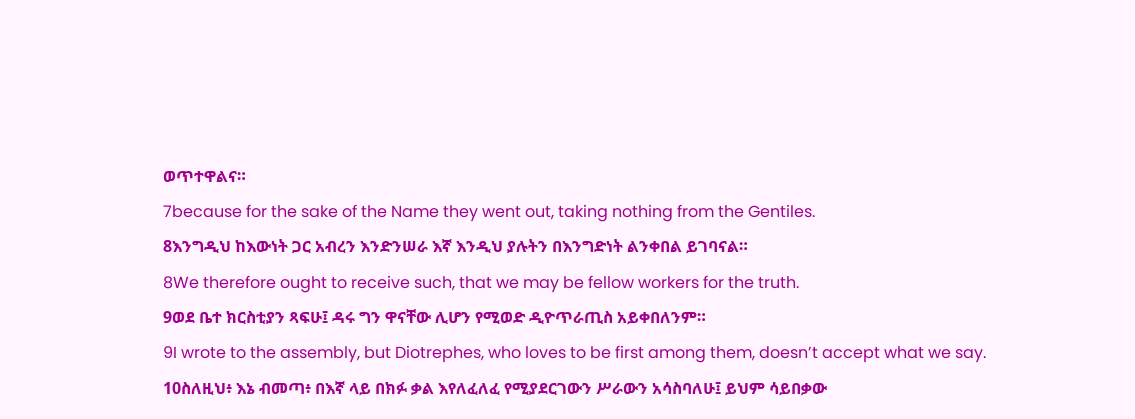ወጥተዋልና።
7because for the sake of the Name they went out, taking nothing from the Gentiles.
8እንግዲህ ከእውነት ጋር አብረን እንድንሠራ እኛ እንዲህ ያሉትን በእንግድነት ልንቀበል ይገባናል።
8We therefore ought to receive such, that we may be fellow workers for the truth.
9ወደ ቤተ ክርስቲያን ጻፍሁ፤ ዳሩ ግን ዋናቸው ሊሆን የሚወድ ዲዮጥራጢስ አይቀበለንም።
9I wrote to the assembly, but Diotrephes, who loves to be first among them, doesn’t accept what we say.
10ስለዚህ፥ እኔ ብመጣ፥ በእኛ ላይ በክፉ ቃል እየለፈለፈ የሚያደርገውን ሥራውን አሳስባለሁ፤ ይህም ሳይበቃው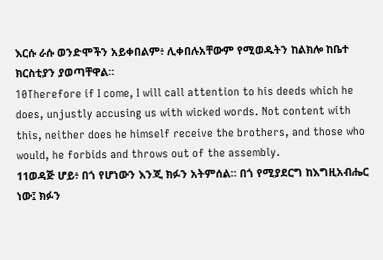እርሱ ራሱ ወንድሞችን አይቀበልም፥ ሊቀበሉአቸውም የሚወዱትን ከልክሎ ከቤተ ክርስቲያን ያወጣቸዋል።
10Therefore if I come, I will call attention to his deeds which he does, unjustly accusing us with wicked words. Not content with this, neither does he himself receive the brothers, and those who would, he forbids and throws out of the assembly.
11ወዳጅ ሆይ፥ በጎ የሆነውን እንጂ ክፉን አትምሰል። በጎ የሚያደርግ ከእግዚአብሔር ነው፤ ክፉን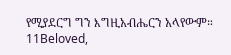የሚያደርግ ግን እግዚአብሔርን አላየውም።
11Beloved,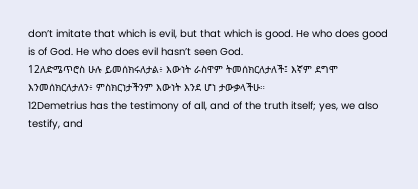don’t imitate that which is evil, but that which is good. He who does good is of God. He who does evil hasn’t seen God.
12ለድሜጥሮስ ሁሉ ይመሰክሩለታል፥ እውነት ራስዋም ትመሰክርለታለች፤ እኛም ደግሞ እንመሰክርለታለን፥ ምስክርነታችንም እውነት እንደ ሆነ ታውቃላችሁ።
12Demetrius has the testimony of all, and of the truth itself; yes, we also testify, and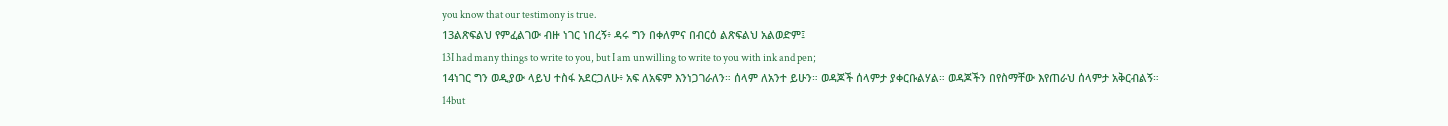you know that our testimony is true.
13ልጽፍልህ የምፈልገው ብዙ ነገር ነበረኝ፥ ዳሩ ግን በቀለምና በብርዕ ልጽፍልህ አልወድም፤
13I had many things to write to you, but I am unwilling to write to you with ink and pen;
14ነገር ግን ወዲያው ላይህ ተስፋ አደርጋለሁ፥ አፍ ለአፍም እንነጋገራለን። ሰላም ለአንተ ይሁን። ወዳጆች ሰላምታ ያቀርቡልሃል። ወዳጆችን በየስማቸው እየጠራህ ሰላምታ አቅርብልኝ።
14but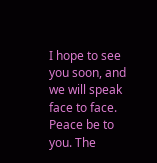I hope to see you soon, and we will speak face to face. Peace be to you. The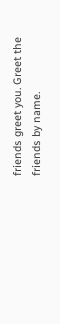friends greet you. Greet the friends by name.